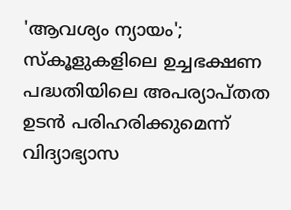'ആവശ്യം ന്യായം'; സ്‌കൂളുകളിലെ ഉച്ചഭക്ഷണ പദ്ധതിയിലെ അപര്യാപ്തത ഉടൻ പരിഹരിക്കുമെന്ന് വിദ്യാഭ്യാസ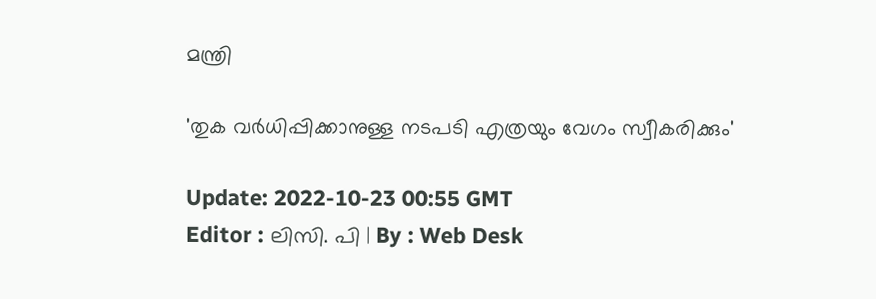മന്ത്രി

'തുക വർധിപ്പിക്കാനുള്ള നടപടി എത്രയും വേഗം സ്വീകരിക്കും'

Update: 2022-10-23 00:55 GMT
Editor : ലിസി. പി | By : Web Desk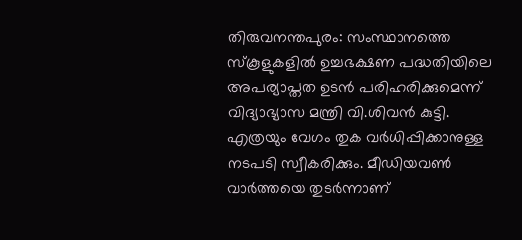തിരുവനന്തപുരം: സംസ്ഥാനത്തെ സ്‌കൂളുകളിൽ ഉച്ചഭക്ഷണ പദ്ധതിയിലെ അപര്യാപ്തത ഉടൻ പരിഹരിക്കുമെന്ന് വിദ്യാഭ്യാസ മന്ത്രി വി.ശിവൻ കുട്ടി. എത്രയും വേഗം തുക വർധിപ്പിക്കാനുള്ള നടപടി സ്വീകരിക്കും. മീഡിയവൺ വാർത്തയെ തുടർന്നാണ്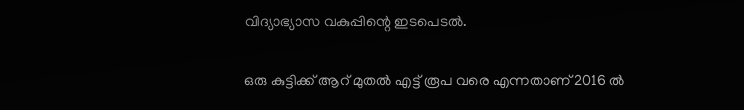വിദ്യാഭ്യാസ വകുപ്പിന്റെ ഇടപെടൽ.

ഒരു കുട്ടിക്ക് ആറ് മുതൽ എട്ട് രൂപ വരെ എന്നതാണ് 2016 ൽ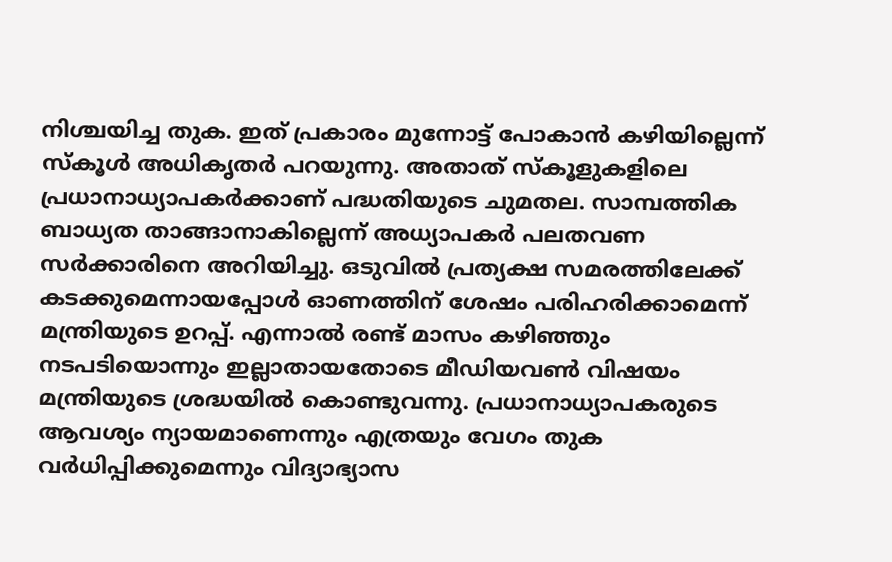നിശ്ചയിച്ച തുക. ഇത് പ്രകാരം മുന്നോട്ട് പോകാൻ കഴിയില്ലെന്ന് സ്‌കൂൾ അധികൃതർ പറയുന്നു. അതാത് സ്‌കൂളുകളിലെ പ്രധാനാധ്യാപകർക്കാണ് പദ്ധതിയുടെ ചുമതല. സാമ്പത്തിക ബാധ്യത താങ്ങാനാകില്ലെന്ന് അധ്യാപകർ പലതവണ സർക്കാരിനെ അറിയിച്ചു. ഒടുവിൽ പ്രത്യക്ഷ സമരത്തിലേക്ക് കടക്കുമെന്നായപ്പോൾ ഓണത്തിന് ശേഷം പരിഹരിക്കാമെന്ന് മന്ത്രിയുടെ ഉറപ്പ്. എന്നാൽ രണ്ട് മാസം കഴിഞ്ഞും നടപടിയൊന്നും ഇല്ലാതായതോടെ മീഡിയവൺ വിഷയം മന്ത്രിയുടെ ശ്രദ്ധയിൽ കൊണ്ടുവന്നു. പ്രധാനാധ്യാപകരുടെ ആവശ്യം ന്യായമാണെന്നും എത്രയും വേഗം തുക വർധിപ്പിക്കുമെന്നും വിദ്യാഭ്യാസ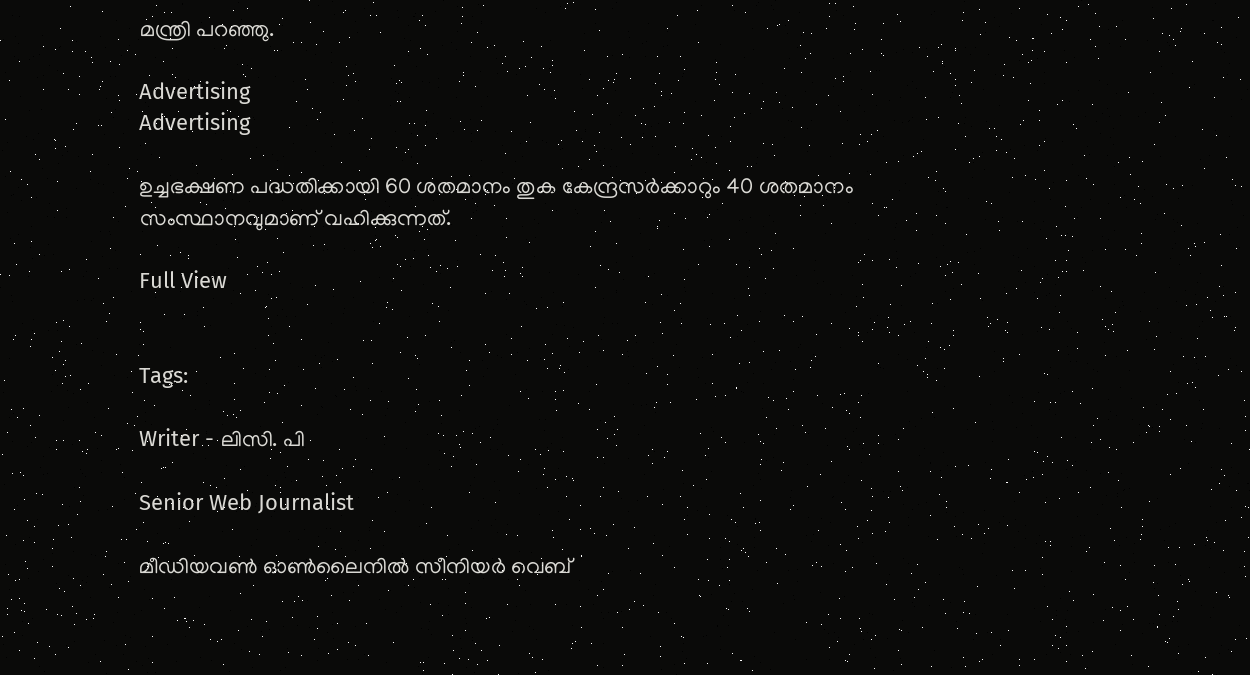മന്ത്രി പറഞ്ഞു.

Advertising
Advertising

ഉച്ചഭക്ഷണ പദ്ധതിക്കായി 60 ശതമാനം തുക കേന്ദ്രസർക്കാറും 40 ശതമാനം സംസ്ഥാനവുമാണ് വഹിക്കുന്നത്.

Full View


Tags:

Writer - ലിസി. പി

Senior Web Journalist

മീഡിയവൺ ഓൺലൈനിൽ സീനിയർ വെബ്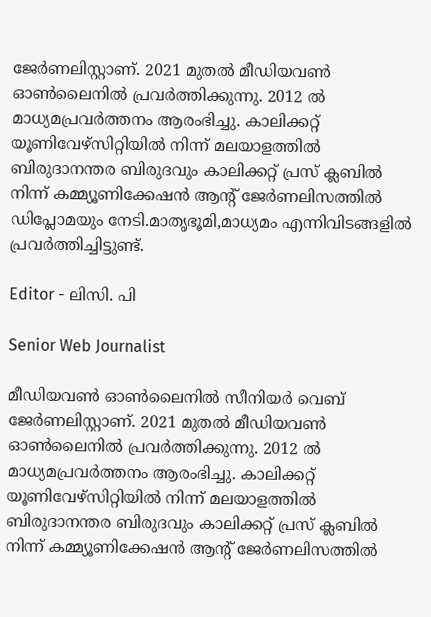ജേർണലിസ്റ്റാണ്. 2021 മുതൽ മീഡിയവൺ ഓൺലൈനിൽ പ്രവർത്തിക്കുന്നു. 2012 ല്‍ മാധ്യമപ്രവര്‍ത്തനം ആരംഭിച്ചു. കാലിക്കറ്റ് യൂണിവേഴ്‌സിറ്റിയിൽ നിന്ന് മലയാളത്തിൽ ബിരുദാനന്തര ബിരുദവും കാലിക്കറ്റ് പ്രസ് ക്ലബിൽ നിന്ന് കമ്മ്യൂണിക്കേഷൻ ആന്റ് ജേർണലിസത്തിൽ ഡിപ്ലോമയും നേടി.മാതൃഭൂമി,മാധ്യമം എന്നിവിടങ്ങളിൽ പ്രവർത്തിച്ചിട്ടുണ്ട്.

Editor - ലിസി. പി

Senior Web Journalist

മീഡിയവൺ ഓൺലൈനിൽ സീനിയർ വെബ് ജേർണലിസ്റ്റാണ്. 2021 മുതൽ മീഡിയവൺ ഓൺലൈനിൽ പ്രവർത്തിക്കുന്നു. 2012 ല്‍ മാധ്യമപ്രവര്‍ത്തനം ആരംഭിച്ചു. കാലിക്കറ്റ് യൂണിവേഴ്‌സിറ്റിയിൽ നിന്ന് മലയാളത്തിൽ ബിരുദാനന്തര ബിരുദവും കാലിക്കറ്റ് പ്രസ് ക്ലബിൽ നിന്ന് കമ്മ്യൂണിക്കേഷൻ ആന്റ് ജേർണലിസത്തിൽ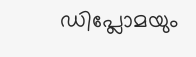ഡിപ്ലോമയും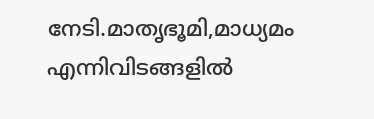നേടി.മാതൃഭൂമി,മാധ്യമം എന്നിവിടങ്ങളിൽ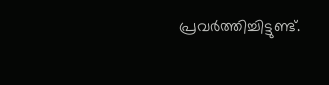പ്രവർത്തിച്ചിട്ടുണ്ട്.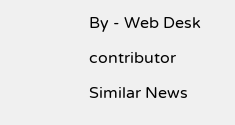By - Web Desk

contributor

Similar News